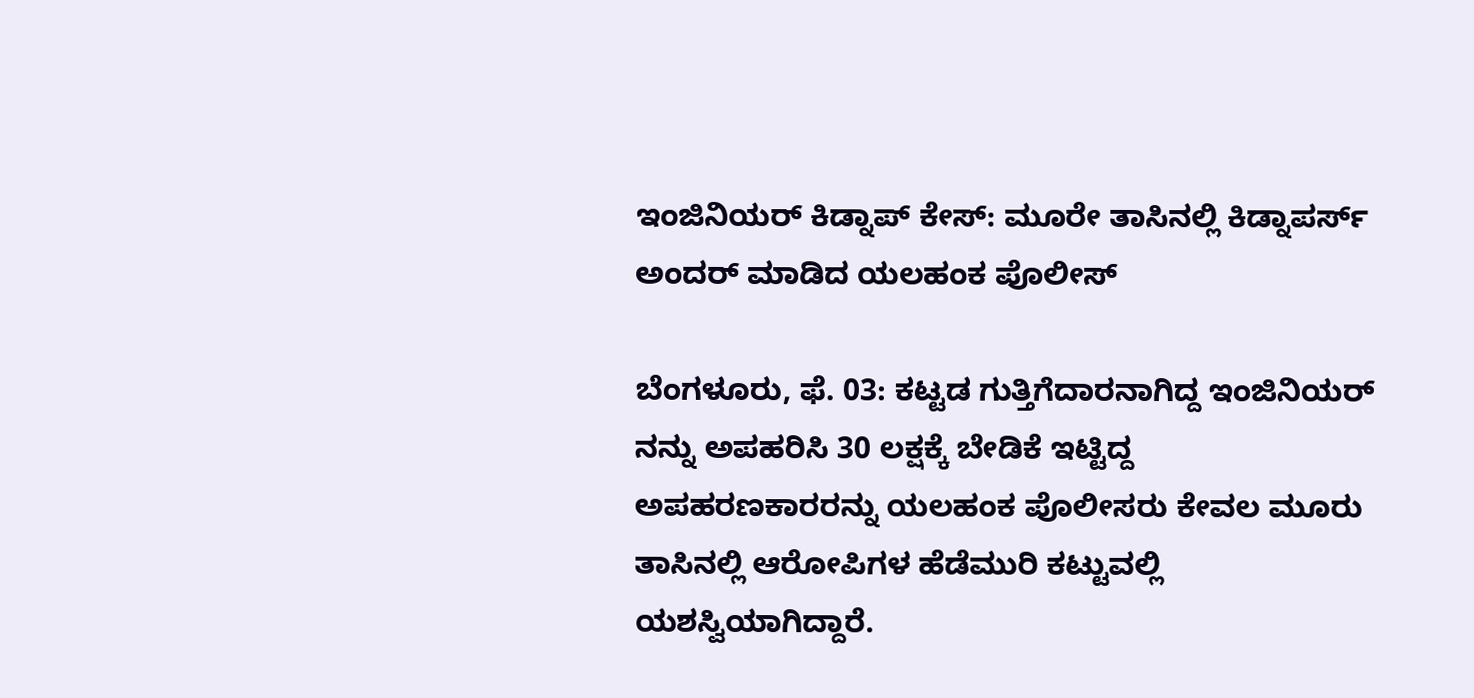ಇಂಜಿನಿಯರ್ ಕಿಡ್ನಾಪ್ ಕೇಸ್: ಮೂರೇ ತಾಸಿನಲ್ಲಿ ಕಿಡ್ನಾಪರ್ಸ್ ಅಂದರ್ ಮಾಡಿದ ಯಲಹಂಕ ಪೊಲೀಸ್

ಬೆಂಗಳೂರು, ಫೆ. 03: ಕಟ್ಟಡ ಗುತ್ತಿಗೆದಾರನಾಗಿದ್ದ ಇಂಜಿನಿಯರ್‌ ನನ್ನು ಅಪಹರಿಸಿ 30 ಲಕ್ಷಕ್ಕೆ ಬೇಡಿಕೆ ಇಟ್ಟಿದ್ದ ಅಪಹರಣಕಾರರನ್ನು ಯಲಹಂಕ ಪೊಲೀಸರು ಕೇವಲ ಮೂರು ತಾಸಿನಲ್ಲಿ ಆರೋಪಿಗಳ ಹೆಡೆಮುರಿ ಕಟ್ಟುವಲ್ಲಿ ಯಶಸ್ವಿಯಾಗಿದ್ದಾರೆ.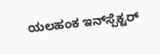ಯಲಹಂಕ ಇನ್‌ಸ್ಪೆಕ್ಟರ್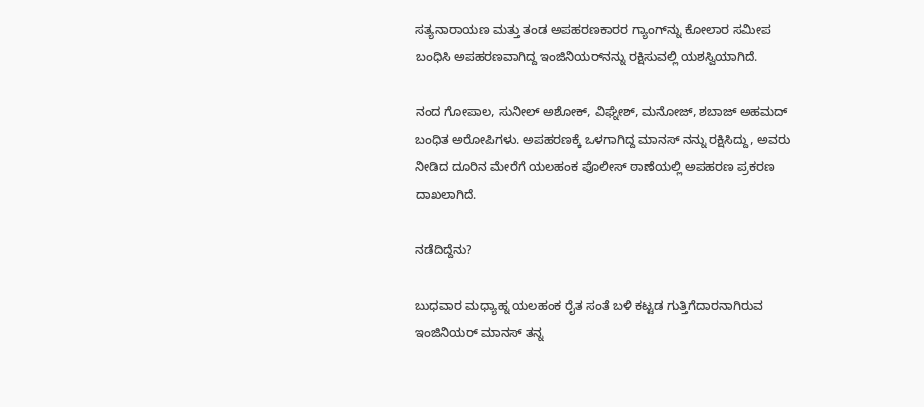ಸತ್ಯನಾರಾಯಣ ಮತ್ತು ತಂಡ ಅಪಹರಣಕಾರರ ಗ್ಯಾಂಗ್‌ನ್ನು ಕೋಲಾರ ಸಮೀಪ ಬಂಧಿಸಿ ಅಪಹರಣವಾಗಿದ್ದ ಇಂಜಿನಿಯರ್‌ನನ್ನು ರಕ್ಷಿಸುವಲ್ಲಿ ಯಶಸ್ವಿಯಾಗಿದೆ.

ನಂದ ಗೋಪಾಲ, ಸುನೀಲ್ ಅಶೋಕ್‌, ವಿಘ್ನೇಶ್, ಮನೋಜ್, ಶಬಾಜ್ ಅಹಮದ್ ಬಂಧಿತ ಅರೋಪಿಗಳು. ಅಪಹರಣಕ್ಕೆ ಒಳಗಾಗಿದ್ದ ಮಾನಸ್ ನನ್ನು ರಕ್ಷಿಸಿದ್ದು, ಅವರು ನೀಡಿದ ದೂರಿನ ಮೇರೆಗೆ ಯಲಹಂಕ ಪೊಲೀಸ್ ಠಾಣೆಯಲ್ಲಿ ಅಪಹರಣ ಪ್ರಕರಣ ದಾಖಲಾಗಿದೆ.

ನಡೆದಿದ್ದೆನು?

ಬುಧವಾರ ಮಧ್ಯಾಹ್ನ ಯಲಹಂಕ ರೈತ ಸಂತೆ ಬಳಿ ಕಟ್ಟಡ ಗುತ್ತಿಗೆದಾರನಾಗಿರುವ ಇಂಜಿನಿಯರ್ ಮಾನಸ್ ತನ್ನ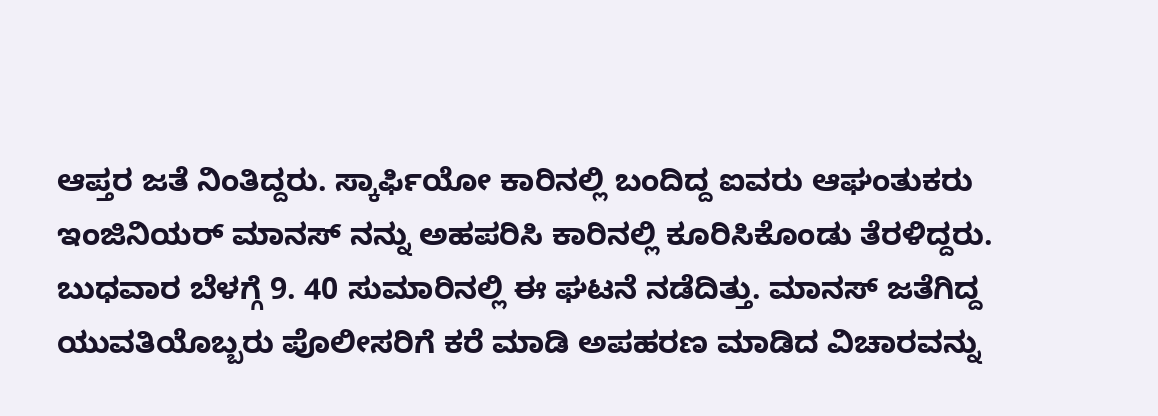ಆಪ್ತರ ಜತೆ ನಿಂತಿದ್ದರು. ಸ್ಕಾರ್ಫಿಯೋ ಕಾರಿನಲ್ಲಿ ಬಂದಿದ್ದ ಐವರು ಆಘಂತುಕರು ಇಂಜಿನಿಯರ್ ಮಾನಸ್ ನನ್ನು ಅಹಪರಿಸಿ ಕಾರಿನಲ್ಲಿ ಕೂರಿಸಿಕೊಂಡು ತೆರಳಿದ್ದರು. ಬುಧವಾರ ಬೆಳಗ್ಗೆ 9. 40 ಸುಮಾರಿನಲ್ಲಿ ಈ ಘಟನೆ ನಡೆದಿತ್ತು. ಮಾನಸ್ ಜತೆಗಿದ್ದ ಯುವತಿಯೊಬ್ಬರು ಪೊಲೀಸರಿಗೆ ಕರೆ ಮಾಡಿ ಅಪಹರಣ ಮಾಡಿದ ವಿಚಾರವನ್ನು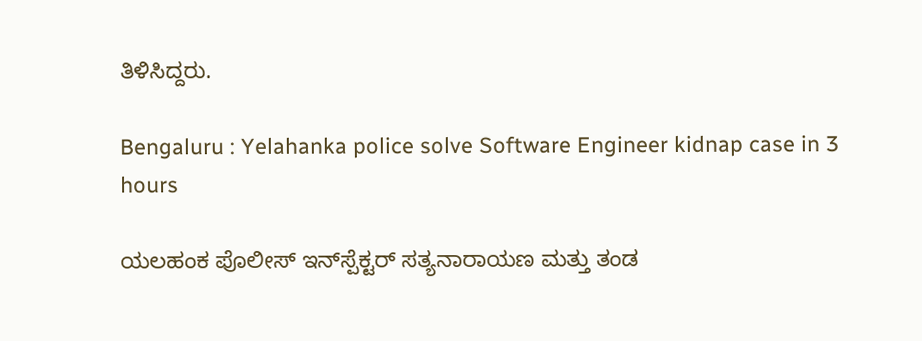ತಿಳಿಸಿದ್ದರು.

Bengaluru : Yelahanka police solve Software Engineer kidnap case in 3 hours

ಯಲಹಂಕ ಪೊಲೀಸ್ ಇನ್‌ಸ್ಪೆಕ್ಟರ್ ಸತ್ಯನಾರಾಯಣ ಮತ್ತು ತಂಡ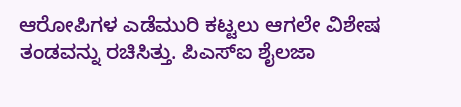ಆರೋಪಿಗಳ ಎಡೆಮುರಿ ಕಟ್ಟಲು ಆಗಲೇ ವಿಶೇಷ ತಂಡವನ್ನು ರಚಿಸಿತ್ತು. ಪಿಎಸ್ಐ ಶೈಲಜಾ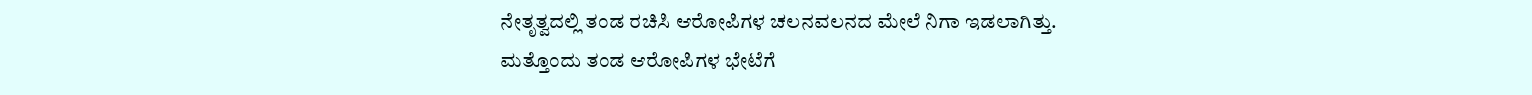ನೇತೃತ್ವದಲ್ಲಿ ತಂಡ ರಚಿಸಿ ಆರೋಪಿಗಳ ಚಲನವಲನದ ಮೇಲೆ ನಿಗಾ ಇಡಲಾಗಿತ್ತು. ಮತ್ತೊಂದು ತಂಡ ಆರೋಪಿಗಳ ಭೇಟೆಗೆ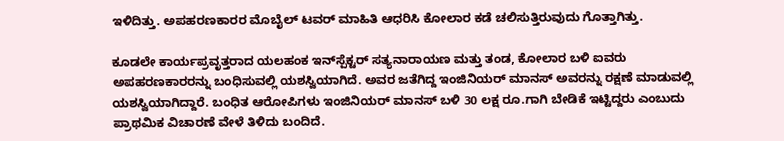ಇಳಿದಿತ್ತು. ಅಪಹರಣಕಾರರ ಮೊಬೈಲ್ ಟವರ್ ಮಾಹಿತಿ ಆಧರಿಸಿ ಕೋಲಾರ ಕಡೆ ಚಲಿಸುತ್ತಿರುವುದು ಗೊತ್ತಾಗಿತ್ತು.

ಕೂಡಲೇ ಕಾರ್ಯಪ್ರವೃತ್ತರಾದ ಯಲಹಂಕ ಇನ್‌ಸ್ಪೆಕ್ಟರ್ ಸತ್ಯನಾರಾಯಣ ಮತ್ತು ತಂಡ, ಕೋಲಾರ ಬಳಿ ಐವರು ಅಪಹರಣಕಾರರನ್ನು ಬಂಧಿಸುವಲ್ಲಿ ಯಶಸ್ವಿಯಾಗಿದೆ. ಅವರ ಜತೆಗಿದ್ದ ಇಂಜಿನಿಯರ್ ಮಾನಸ್ ಅವರನ್ನು ರಕ್ಷಣೆ ಮಾಡುವಲ್ಲಿ ಯಶಸ್ವಿಯಾಗಿದ್ದಾರೆ. ಬಂಧಿತ ಆರೋಪಿಗಳು ಇಂಜಿನಿಯರ್ ಮಾನಸ್ ಬಳಿ 30 ಲಕ್ಷ ರೂ.ಗಾಗಿ ಬೇಡಿಕೆ ಇಟ್ಟಿದ್ದರು ಎಂಬುದು ಪ್ರಾಥಮಿಕ ವಿಚಾರಣೆ ವೇಳೆ ತಿಳಿದು ಬಂದಿದೆ.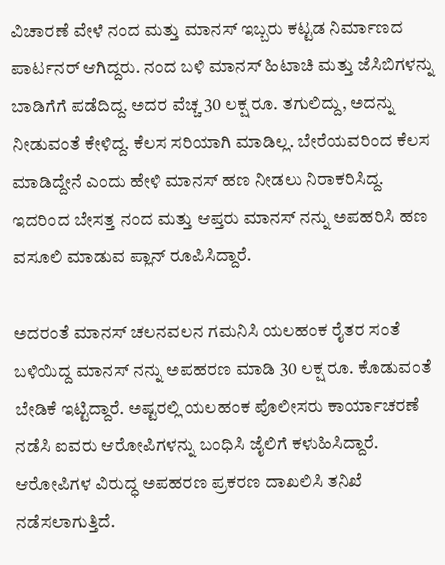ವಿಚಾರಣೆ ವೇಳೆ ನಂದ ಮತ್ತು ಮಾನಸ್ ಇಬ್ಬರು ಕಟ್ಟಡ ನಿರ್ಮಾಣದ ಪಾರ್ಟನರ್ ಆಗಿದ್ದರು. ನಂದ ಬಳಿ ಮಾನಸ್ ಹಿಟಾಚಿ ಮತ್ತು ಜೆಸಿಬಿಗಳನ್ನು ಬಾಡಿಗೆಗೆ ಪಡೆದಿದ್ದ. ಅದರ ವೆಚ್ಚ 30 ಲಕ್ಷ ರೂ. ತಗುಲಿದ್ದು, ಅದನ್ನು ನೀಡುವಂತೆ ಕೇಳಿದ್ದ. ಕೆಲಸ ಸರಿಯಾಗಿ ಮಾಡಿಲ್ಲ. ಬೇರೆಯವರಿಂದ ಕೆಲಸ ಮಾಡಿದ್ದೇನೆ ಎಂದು ಹೇಳಿ ಮಾನಸ್ ಹಣ ನೀಡಲು ನಿರಾಕರಿಸಿದ್ದ. ಇದರಿಂದ ಬೇಸತ್ತ ನಂದ ಮತ್ತು ಆಪ್ತರು ಮಾನಸ್ ನನ್ನು ಅಪಹರಿಸಿ ಹಣ ವಸೂಲಿ ಮಾಡುವ ಪ್ಲಾನ್ ರೂಪಿಸಿದ್ದಾರೆ.

ಅದರಂತೆ ಮಾನಸ್ ಚಲನವಲನ ಗಮನಿಸಿ ಯಲಹಂಕ ರೈತರ ಸಂತೆ ಬಳಿಯಿದ್ದ ಮಾನಸ್ ನನ್ನು ಅಪಹರಣ ಮಾಡಿ 30 ಲಕ್ಷ ರೂ. ಕೊಡುವಂತೆ ಬೇಡಿಕೆ ಇಟ್ಟಿದ್ದಾರೆ. ಅಷ್ಟರಲ್ಲಿ ಯಲಹಂಕ ಪೊಲೀಸರು ಕಾರ್ಯಾಚರಣೆ ನಡೆಸಿ ಐವರು ಆರೋಪಿಗಳನ್ನು ಬಂಧಿಸಿ ಜೈಲಿಗೆ ಕಳುಹಿಸಿದ್ದಾರೆ. ಆರೋಪಿಗಳ ವಿರುದ್ಧ ಅಪಹರಣ ಪ್ರಕರಣ ದಾಖಲಿಸಿ ತನಿಖೆ ನಡೆಸಲಾಗುತ್ತಿದೆ.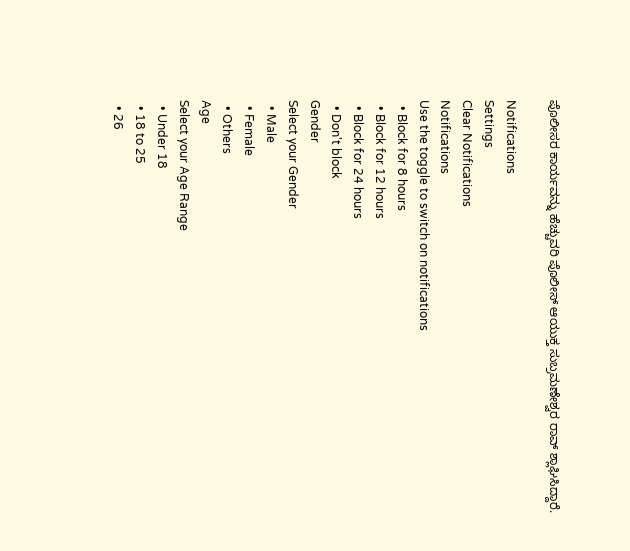ಪೊಲೀಸರ ಕಾರ್ಯವನ್ನು ಹೆಚ್ಚುವರಿ ಪೊಲೀಸ್ ಆಯುಕ್ತ ಸುಬ್ರಮಣೇಶ್ವರ ರಾವ್ ಶ್ಲಾಘಿಸಿದ್ದಾರೆ.

Notifications
Settings
Clear Notifications
Notifications
Use the toggle to switch on notifications
  • Block for 8 hours
  • Block for 12 hours
  • Block for 24 hours
  • Don't block
Gender
Select your Gender
  • Male
  • Female
  • Others
Age
Select your Age Range
  • Under 18
  • 18 to 25
  • 26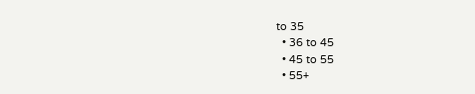to 35
  • 36 to 45
  • 45 to 55
  • 55+